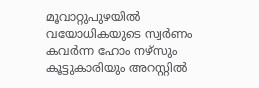മൂവാറ്റുപുഴയിൽ വയോധികയുടെ സ്വർണം കവർന്ന ഹോം നഴ്സും കൂട്ടുകാരിയും അറസ്റ്റിൽ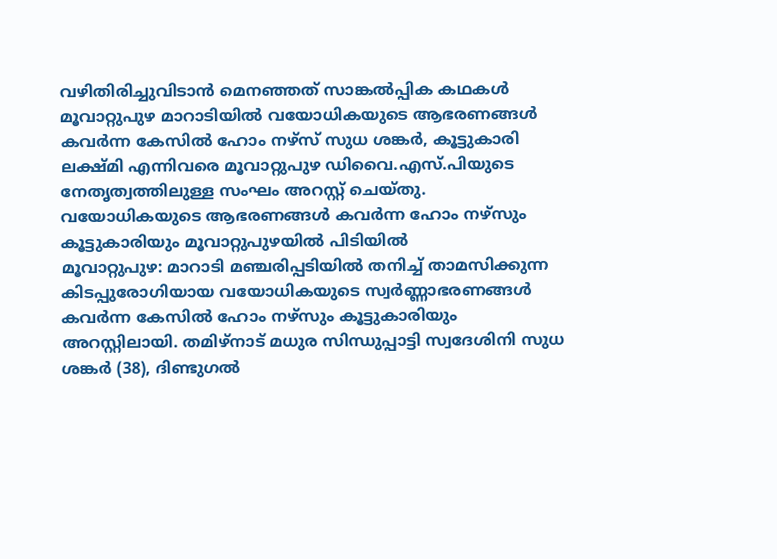വഴിതിരിച്ചുവിടാൻ മെനഞ്ഞത് സാങ്കൽപ്പിക കഥകൾ
മൂവാറ്റുപുഴ മാറാടിയിൽ വയോധികയുടെ ആഭരണങ്ങൾ കവർന്ന കേസിൽ ഹോം നഴ്സ് സുധ ശങ്കർ, കൂട്ടുകാരി ലക്ഷ്മി എന്നിവരെ മൂവാറ്റുപുഴ ഡിവൈ.എസ്.പിയുടെ നേതൃത്വത്തിലുള്ള സംഘം അറസ്റ്റ് ചെയ്തു.
വയോധികയുടെ ആഭരണങ്ങൾ കവർന്ന ഹോം നഴ്സും കൂട്ടുകാരിയും മൂവാറ്റുപുഴയിൽ പിടിയിൽ
മൂവാറ്റുപുഴ: മാറാടി മഞ്ചരിപ്പടിയിൽ തനിച്ച് താമസിക്കുന്ന കിടപ്പുരോഗിയായ വയോധികയുടെ സ്വർണ്ണാഭരണങ്ങൾ കവർന്ന കേസിൽ ഹോം നഴ്സും കൂട്ടുകാരിയും അറസ്റ്റിലായി. തമിഴ്നാട് മധുര സിന്ധുപ്പാട്ടി സ്വദേശിനി സുധ ശങ്കർ (38), ദിണ്ടുഗൽ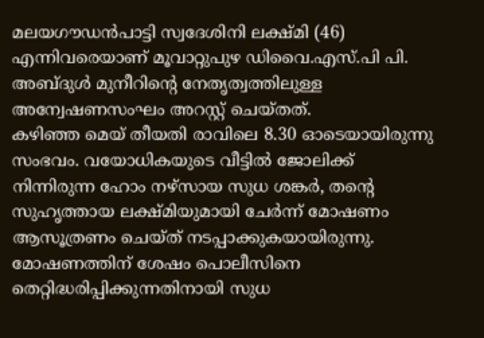മലയഗൗഡൻപാട്ടി സ്വദേശിനി ലക്ഷ്മി (46) എന്നിവരെയാണ് മൂവാറ്റുപുഴ ഡിവൈ.എസ്.പി പി. അബ്ദുൾ മുനീറിന്റെ നേതൃത്വത്തിലുള്ള അന്വേഷണസംഘം അറസ്റ്റ് ചെയ്തത്.
കഴിഞ്ഞ മെയ് തീയതി രാവിലെ 8.30 ഓടെയായിരുന്നു സംഭവം. വയോധികയുടെ വീട്ടിൽ ജോലിക്ക് നിന്നിരുന്ന ഹോം നഴ്സായ സുധ ശങ്കർ, തന്റെ സുഹൃത്തായ ലക്ഷ്മിയുമായി ചേർന്ന് മോഷണം ആസൂത്രണം ചെയ്ത് നടപ്പാക്കുകയായിരുന്നു. മോഷണത്തിന് ശേഷം പൊലീസിനെ തെറ്റിദ്ധരിപ്പിക്കുന്നതിനായി സുധ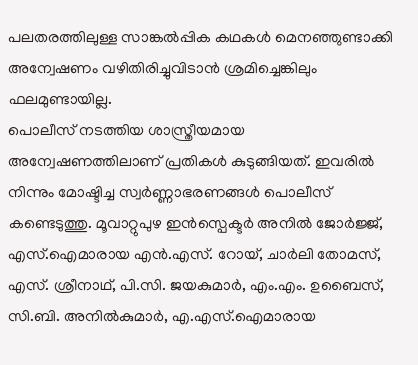പലതരത്തിലുള്ള സാങ്കൽപ്പിക കഥകൾ മെനഞ്ഞുണ്ടാക്കി അന്വേഷണം വഴിതിരിച്ചുവിടാൻ ശ്രമിച്ചെങ്കിലും ഫലമുണ്ടായില്ല.
പൊലീസ് നടത്തിയ ശാസ്ത്രീയമായ അന്വേഷണത്തിലാണ് പ്രതികൾ കുടുങ്ങിയത്. ഇവരിൽ നിന്നും മോഷ്ടിച്ച സ്വർണ്ണാഭരണങ്ങൾ പൊലീസ് കണ്ടെടുത്തു. മൂവാറ്റുപുഴ ഇൻസ്പെക്ടർ അനിൽ ജോർജ്ജ്, എസ്.ഐമാരായ എൻ.എസ്. റോയ്, ചാർലി തോമസ്, എസ്. ശ്രീനാഥ്, പി.സി. ജയകുമാർ, എം.എം. ഉബൈസ്, സി.ബി. അനിൽകുമാർ, എ.എസ്.ഐമാരായ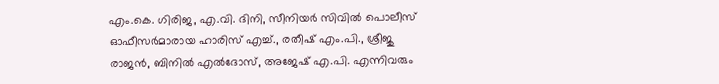എം.കെ. ഗിരിജ, എ.വി. ദിനി, സീനിയർ സിവിൽ പൊലീസ് ഓഫീസർമാരായ ഹാരിസ് എച്ച്., രതീഷ് എം.പി., ശ്രീജു രാജൻ, ബിനിൽ എൽദോസ്, അജേഷ് എ.പി. എന്നിവരും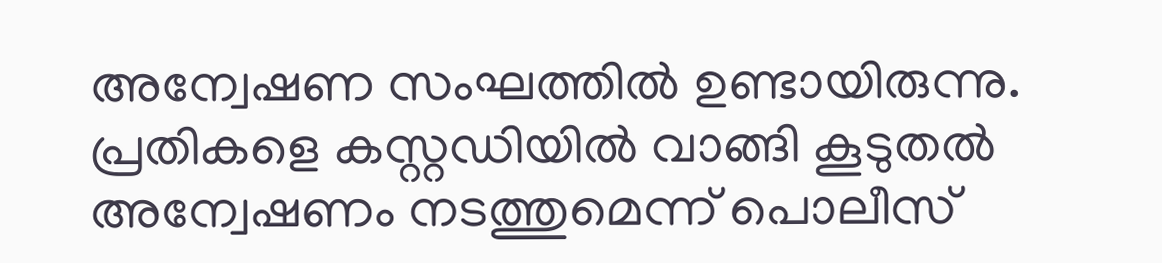അന്വേഷണ സംഘത്തിൽ ഉണ്ടായിരുന്നു. പ്രതികളെ കസ്റ്റഡിയിൽ വാങ്ങി കൂടുതൽ അന്വേഷണം നടത്തുമെന്ന് പൊലീസ്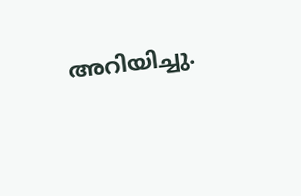അറിയിച്ചു.